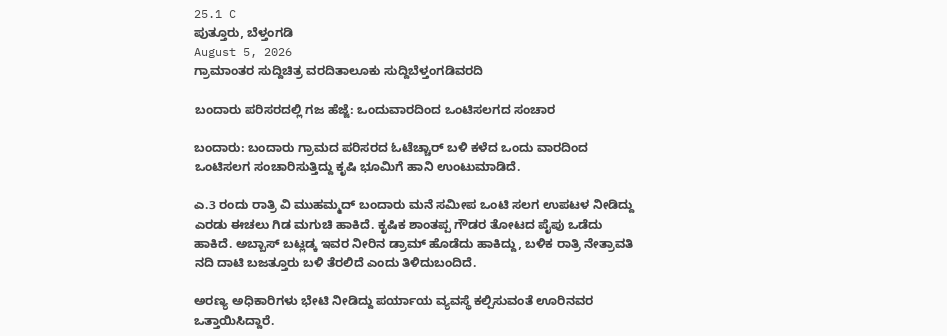25.1 C
ಪುತ್ತೂರು, ಬೆಳ್ತಂಗಡಿ
August 5, 2026
ಗ್ರಾಮಾಂತರ ಸುದ್ದಿಚಿತ್ರ ವರದಿತಾಲೂಕು ಸುದ್ದಿಬೆಳ್ತಂಗಡಿವರದಿ

ಬಂದಾರು ಪರಿಸರದಲ್ಲಿ ಗಜ ಹೆಜ್ಜೆ: ಒಂದುವಾರದಿಂದ ಒಂಟಿಸಲಗದ ಸಂಚಾರ

ಬಂದಾರು: ಬಂದಾರು ಗ್ರಾಮದ ಪರಿಸರದ ಓಟೆಚ್ಚಾರ್ ಬಳಿ ಕಳೆದ ಒಂದು ವಾರದಿಂದ ಒಂಟಿಸಲಗ ಸಂಚಾರಿಸುತ್ತಿದ್ದು ಕೃಷಿ ಭೂಮಿಗೆ ಹಾನಿ ಉಂಟುಮಾಡಿದೆ.

ಎ.3 ರಂದು ರಾತ್ರಿ ವಿ ಮುಹಮ್ಮದ್ ಬಂದಾರು ಮನೆ ಸಮೀಪ ಒಂಟಿ ಸಲಗ ಉಪಟಳ ನೀಡಿದ್ದು ಎರಡು ಈಚಲು ಗಿಡ ಮಗುಚಿ ಹಾಕಿದೆ. ಕೃಷಿಕ ಶಾಂತಪ್ಪ ಗೌಡರ ತೋಟದ ಪೈಪು ಒಡೆದು ಹಾಕಿದೆ. ಅಬ್ಬಾಸ್ ಬಟ್ಲಡ್ಕ ಇವರ ನೀರಿನ ಡ್ರಾಮ್ ಹೊಡೆದು ಹಾಕಿದ್ದು, ಬಳಿಕ ರಾತ್ರಿ ನೇತ್ರಾವತಿ ನದಿ ದಾಟಿ ಬಜತ್ತೂರು ಬಳಿ ತೆರಲಿದೆ ಎಂದು ತಿಳಿದುಬಂದಿದೆ.

ಅರಣ್ಯ ಅಧಿಕಾರಿಗಳು ಭೇಟಿ ನೀಡಿದ್ದು ಪರ್ಯಾಯ ವ್ಯವಸ್ಥೆ ಕಲ್ಪಿಸುವಂತೆ ಊರಿನವರ ಒತ್ತಾಯಿಸಿದ್ದಾರೆ.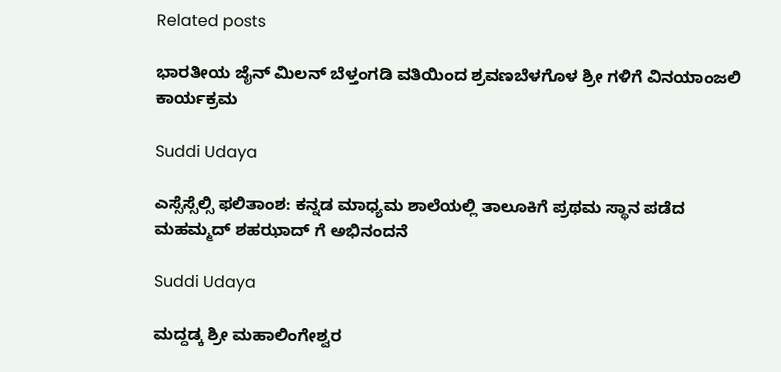Related posts

ಭಾರತೀಯ ಜೈನ್ ಮಿಲನ್ ಬೆಳ್ತಂಗಡಿ ವತಿಯಿಂದ ಶ್ರವಣಬೆಳಗೊಳ ಶ್ರೀ ಗಳಿಗೆ ವಿನಯಾಂಜಲಿ ಕಾರ್ಯಕ್ರಮ

Suddi Udaya

ಎಸ್ಸೆಸ್ಸೆಲ್ಸಿ ಫಲಿತಾಂಶ: ಕನ್ನಡ ಮಾಧ್ಯಮ ಶಾಲೆಯಲ್ಲಿ ತಾಲೂಕಿಗೆ ಪ್ರಥಮ ಸ್ಥಾನ ಪಡೆದ ಮಹಮ್ಮದ್ ಶಹಝಾದ್ ಗೆ ಅಭಿನಂದನೆ

Suddi Udaya

ಮದ್ದಡ್ಕ ಶ್ರೀ ಮಹಾಲಿಂಗೇಶ್ವರ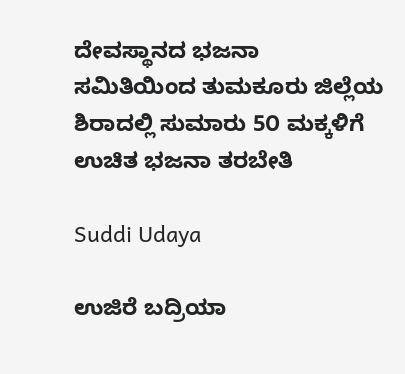ದೇವಸ್ಥಾನದ ಭಜನಾ ಸಮಿತಿಯಿಂದ ತುಮಕೂರು ಜಿಲ್ಲೆಯ ಶಿರಾದಲ್ಲಿ ಸುಮಾರು 5೦ ಮಕ್ಕಳಿಗೆ ಉಚಿತ ಭಜನಾ ತರಬೇತಿ

Suddi Udaya

ಉಜಿರೆ ಬದ್ರಿಯಾ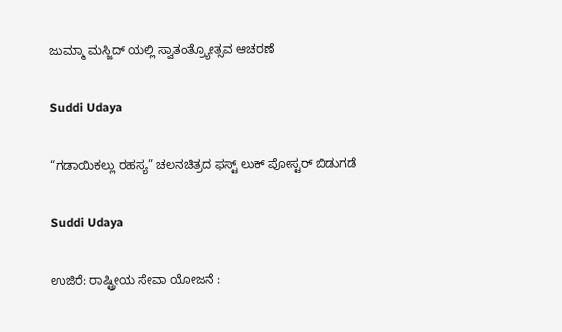ಜುಮ್ಮಾ ಮಸ್ಜಿದ್ ಯಲ್ಲಿ ಸ್ವಾತಂತ್ರ್ಯೋತ್ಸವ ಆಚರಣೆ

Suddi Udaya

“ಗಡಾಯಿಕಲ್ಲು ರಹಸ್ಯ” ಚಲನಚಿತ್ರದ ಫಸ್ಟ್ ಲುಕ್ ಪೋಸ್ಟರ್ ಬಿಡುಗಡೆ

Suddi Udaya

ಉಜಿರೆ: ರಾಷ್ಟ್ರೀಯ ಸೇವಾ ಯೋಜನೆ :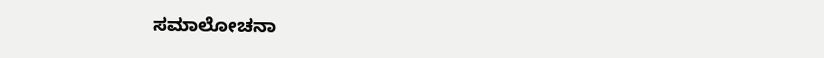ಸಮಾಲೋಚನಾ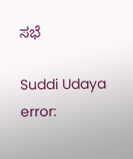ಸಭೆ

Suddi Udaya
error: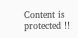Content is protected !!